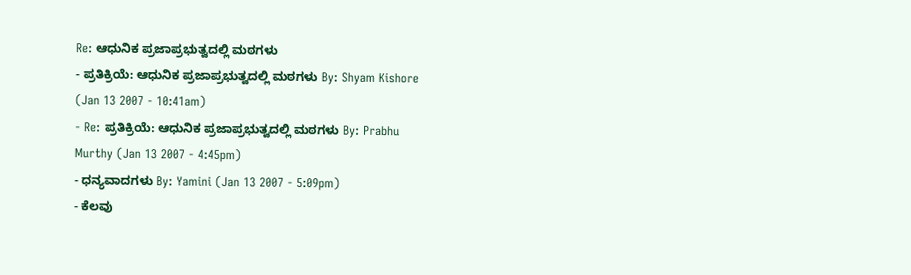Re: ಆಧುನಿಕ ಪ್ರಜಾಪ್ರಭುತ್ವದಲ್ಲಿ ಮಠಗಳು
- ಪ್ರತಿಕ್ರಿಯೆ: ಆಧುನಿಕ ಪ್ರಜಾಪ್ರಭುತ್ವದಲ್ಲಿ ಮಠಗಳು By: Shyam Kishore (Jan 13 2007 - 10:41am)
- Re: ಪ್ರತಿಕ್ರಿಯೆ: ಆಧುನಿಕ ಪ್ರಜಾಪ್ರಭುತ್ವದಲ್ಲಿ ಮಠಗಳು By: Prabhu Murthy (Jan 13 2007 - 4:45pm)
- ಧನ್ಯವಾದಗಳು By: Yamini (Jan 13 2007 - 5:09pm)
- ಕೆಲವು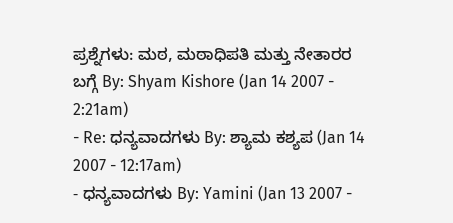ಪ್ರಶ್ನೆಗಳು: ಮಠ, ಮಠಾಧಿಪತಿ ಮತ್ತು ನೇತಾರರ ಬಗ್ಗೆ By: Shyam Kishore (Jan 14 2007 - 2:21am)
- Re: ಧನ್ಯವಾದಗಳು By: ಶ್ಯಾಮ ಕಶ್ಯಪ (Jan 14 2007 - 12:17am)
- ಧನ್ಯವಾದಗಳು By: Yamini (Jan 13 2007 -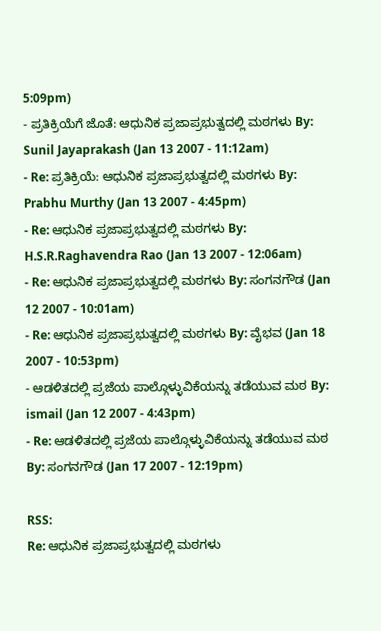5:09pm)
- ಪ್ರತಿಕ್ರಿಯೆಗೆ ಜೊತೆ: ಆಧುನಿಕ ಪ್ರಜಾಪ್ರಭುತ್ವದಲ್ಲಿ ಮಠಗಳು By: Sunil Jayaprakash (Jan 13 2007 - 11:12am)
- Re: ಪ್ರತಿಕ್ರಿಯೆ: ಆಧುನಿಕ ಪ್ರಜಾಪ್ರಭುತ್ವದಲ್ಲಿ ಮಠಗಳು By: Prabhu Murthy (Jan 13 2007 - 4:45pm)
- Re: ಆಧುನಿಕ ಪ್ರಜಾಪ್ರಭುತ್ವದಲ್ಲಿ ಮಠಗಳು By: H.S.R.Raghavendra Rao (Jan 13 2007 - 12:06am)
- Re: ಆಧುನಿಕ ಪ್ರಜಾಪ್ರಭುತ್ವದಲ್ಲಿ ಮಠಗಳು By: ಸಂಗನಗೌಡ (Jan 12 2007 - 10:01am)
- Re: ಆಧುನಿಕ ಪ್ರಜಾಪ್ರಭುತ್ವದಲ್ಲಿ ಮಠಗಳು By: ವೈಭವ (Jan 18 2007 - 10:53pm)
- ಆಡಳಿತದಲ್ಲಿ ಪ್ರಜೆಯ ಪಾಲ್ಗೊಳ್ಳುವಿಕೆಯನ್ನು ತಡೆಯುವ ಮಠ By: ismail (Jan 12 2007 - 4:43pm)
- Re: ಆಡಳಿತದಲ್ಲಿ ಪ್ರಜೆಯ ಪಾಲ್ಗೊಳ್ಳುವಿಕೆಯನ್ನು ತಡೆಯುವ ಮಠ By: ಸಂಗನಗೌಡ (Jan 17 2007 - 12:19pm)

RSS:
Re: ಆಧುನಿಕ ಪ್ರಜಾಪ್ರಭುತ್ವದಲ್ಲಿ ಮಠಗಳು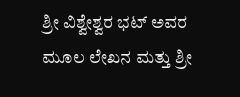ಶ್ರೀ ವಿಶ್ವೇಶ್ವರ ಭಟ್ ಅವರ ಮೂಲ ಲೇಖನ ಮತ್ತು ಶ್ರೀ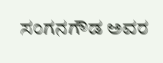ಸಂಗನಗೌಡ ಅವರ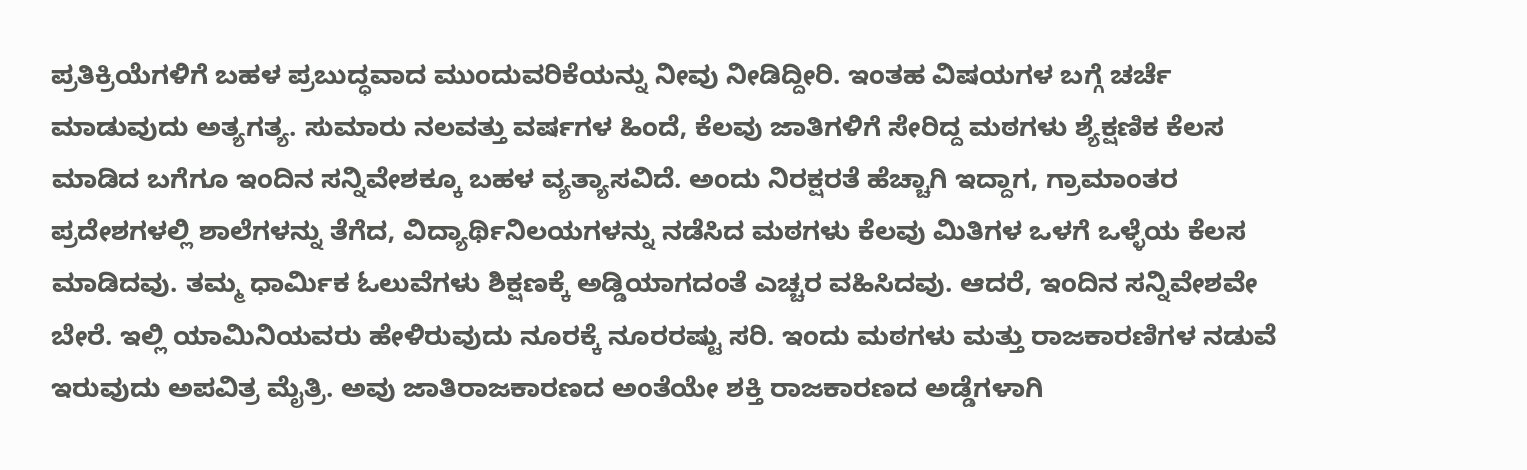ಪ್ರತಿಕ್ರಿಯೆಗಳಿಗೆ ಬಹಳ ಪ್ರಬುದ್ಧವಾದ ಮುಂದುವರಿಕೆಯನ್ನು ನೀವು ನೀಡಿದ್ದೀರಿ. ಇಂತಹ ವಿಷಯಗಳ ಬಗ್ಗೆ ಚರ್ಚೆ ಮಾಡುವುದು ಅತ್ಯಗತ್ಯ. ಸುಮಾರು ನಲವತ್ತು ವರ್ಷಗಳ ಹಿಂದೆ, ಕೆಲವು ಜಾತಿಗಳಿಗೆ ಸೇರಿದ್ದ ಮಠಗಳು ಶ್ಯೆಕ್ಷಣಿಕ ಕೆಲಸ ಮಾಡಿದ ಬಗೆಗೂ ಇಂದಿನ ಸನ್ನಿವೇಶಕ್ಕೂ ಬಹಳ ವ್ಯತ್ಯಾಸವಿದೆ. ಅಂದು ನಿರಕ್ಷರತೆ ಹೆಚ್ಚಾಗಿ ಇದ್ದಾಗ, ಗ್ರಾಮಾಂತರ ಪ್ರದೇಶಗಳಲ್ಲಿ ಶಾಲೆಗಳನ್ನು ತೆಗೆದ, ವಿದ್ಯಾರ್ಥಿನಿಲಯಗಳನ್ನು ನಡೆಸಿದ ಮಠಗಳು ಕೆಲವು ಮಿತಿಗಳ ಒಳಗೆ ಒಳ್ಳೆಯ ಕೆಲಸ ಮಾಡಿದವು. ತಮ್ಮ ಧಾರ್ಮಿಕ ಓಲುವೆಗಳು ಶಿಕ್ಷಣಕ್ಕೆ ಅಡ್ಡಿಯಾಗದಂತೆ ಎಚ್ಚರ ವಹಿಸಿದವು. ಆದರೆ, ಇಂದಿನ ಸನ್ನಿವೇಶವೇ ಬೇರೆ. ಇಲ್ಲಿ ಯಾಮಿನಿಯವರು ಹೇಳಿರುವುದು ನೂರಕ್ಕೆ ನೂರರಷ್ಟು ಸರಿ. ಇಂದು ಮಠಗಳು ಮತ್ತು ರಾಜಕಾರಣಿಗಳ ನಡುವೆ ಇರುವುದು ಅಪವಿತ್ರ ಮೈತ್ರಿ. ಅವು ಜಾತಿರಾಜಕಾರಣದ ಅಂತೆಯೇ ಶಕ್ತಿ ರಾಜಕಾರಣದ ಅಡ್ಡೆಗಳಾಗಿ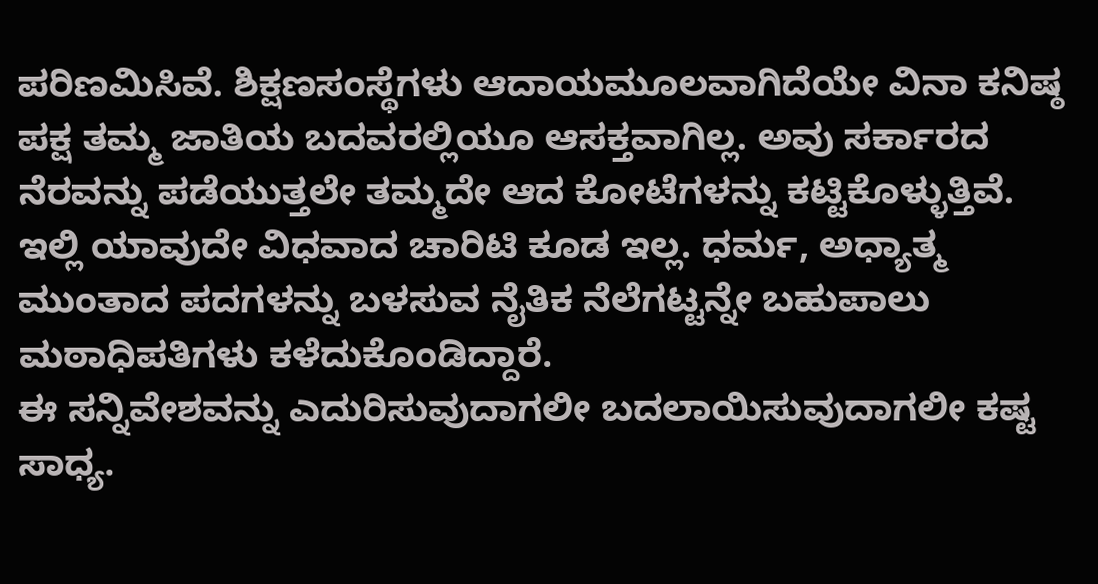ಪರಿಣಮಿಸಿವೆ. ಶಿಕ್ಷಣಸಂಸ್ಥೆಗಳು ಆದಾಯಮೂಲವಾಗಿದೆಯೇ ವಿನಾ ಕನಿಷ್ಠ ಪಕ್ಷ ತಮ್ಮ ಜಾತಿಯ ಬದವರಲ್ಲಿಯೂ ಆಸಕ್ತವಾಗಿಲ್ಲ. ಅವು ಸರ್ಕಾರದ ನೆರವನ್ನು ಪಡೆಯುತ್ತಲೇ ತಮ್ಮದೇ ಆದ ಕೋಟೆಗಳನ್ನು ಕಟ್ಟಿಕೊಳ್ಳುತ್ತಿವೆ. ಇಲ್ಲಿ ಯಾವುದೇ ವಿಧವಾದ ಚಾರಿಟಿ ಕೂಡ ಇಲ್ಲ. ಧರ್ಮ, ಅಧ್ಯಾತ್ಮ ಮುಂತಾದ ಪದಗಳನ್ನು ಬಳಸುವ ನೈತಿಕ ನೆಲೆಗಟ್ಟನ್ನೇ ಬಹುಪಾಲು ಮಠಾಧಿಪತಿಗಳು ಕಳೆದುಕೊಂಡಿದ್ದಾರೆ.
ಈ ಸನ್ನಿವೇಶವನ್ನು ಎದುರಿಸುವುದಾಗಲೀ ಬದಲಾಯಿಸುವುದಾಗಲೀ ಕಷ್ಟ ಸಾಧ್ಯ.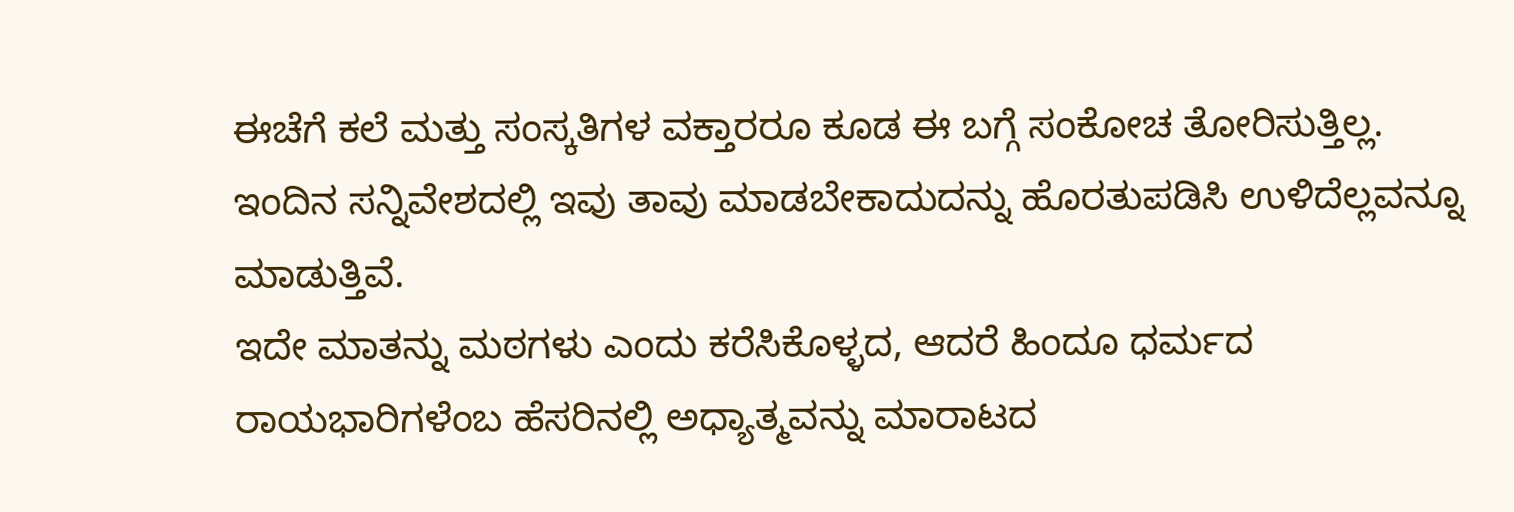ಈಚೆಗೆ ಕಲೆ ಮತ್ತು ಸಂಸ್ಕತಿಗಳ ವಕ್ತಾರರೂ ಕೂಡ ಈ ಬಗ್ಗೆ ಸಂಕೋಚ ತೋರಿಸುತ್ತಿಲ್ಲ. ಇಂದಿನ ಸನ್ನಿವೇಶದಲ್ಲಿ ಇವು ತಾವು ಮಾಡಬೇಕಾದುದನ್ನು ಹೊರತುಪಡಿಸಿ ಉಳಿದೆಲ್ಲವನ್ನೂ ಮಾಡುತ್ತಿವೆ.
ಇದೇ ಮಾತನ್ನು ಮಠಗಳು ಎಂದು ಕರೆಸಿಕೊಳ್ಳದ, ಆದರೆ ಹಿಂದೂ ಧರ್ಮದ ರಾಯಭಾರಿಗಳೆಂಬ ಹೆಸರಿನಲ್ಲಿ ಅಧ್ಯಾತ್ಮವನ್ನು ಮಾರಾಟದ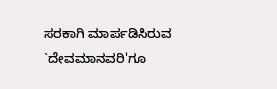ಸರಕಾಗಿ ಮಾರ್ಪಡಿಸಿರುವ `ದೇವಮಾನವರಿ'ಗೂ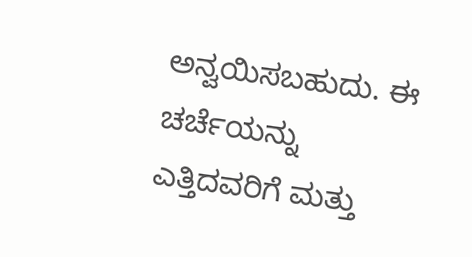ಅನ್ವಯಿಸಬಹುದು. ಈ ಚರ್ಚೆಯನ್ನು ಎತ್ತಿದವರಿಗೆ ಮತ್ತು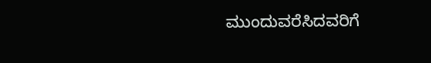ಮುಂದುವರೆಸಿದವರಿಗೆ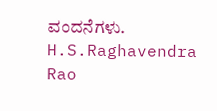ವಂದನೆಗಳು.
H.S.Raghavendra Rao